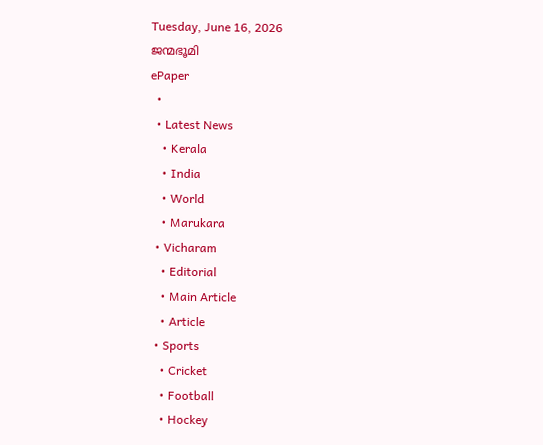Tuesday, June 16, 2026
ജന്മഭൂമി
ePaper
  •
  • Latest News
    • Kerala
    • India
    • World
    • Marukara
  • Vicharam
    • Editorial
    • Main Article
    • Article
  • Sports
    • Cricket
    • Football
    • Hockey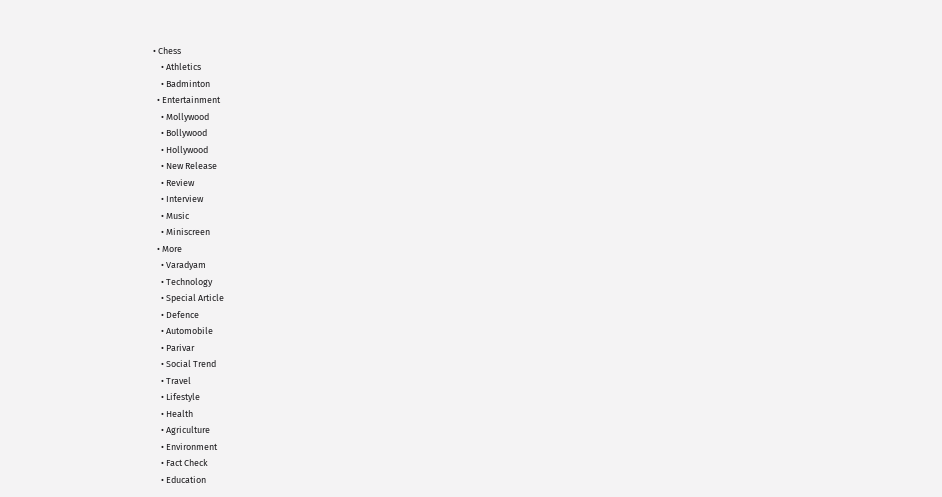• Chess
    • Athletics
    • Badminton
  • Entertainment
    • Mollywood
    • Bollywood
    • Hollywood
    • New Release
    • Review
    • Interview
    • Music
    • Miniscreen
  • More
    • Varadyam
    • Technology
    • Special Article
    • Defence
    • Automobile
    • Parivar
    • Social Trend
    • Travel
    • Lifestyle
    • Health
    • Agriculture
    • Environment
    • Fact Check
    • Education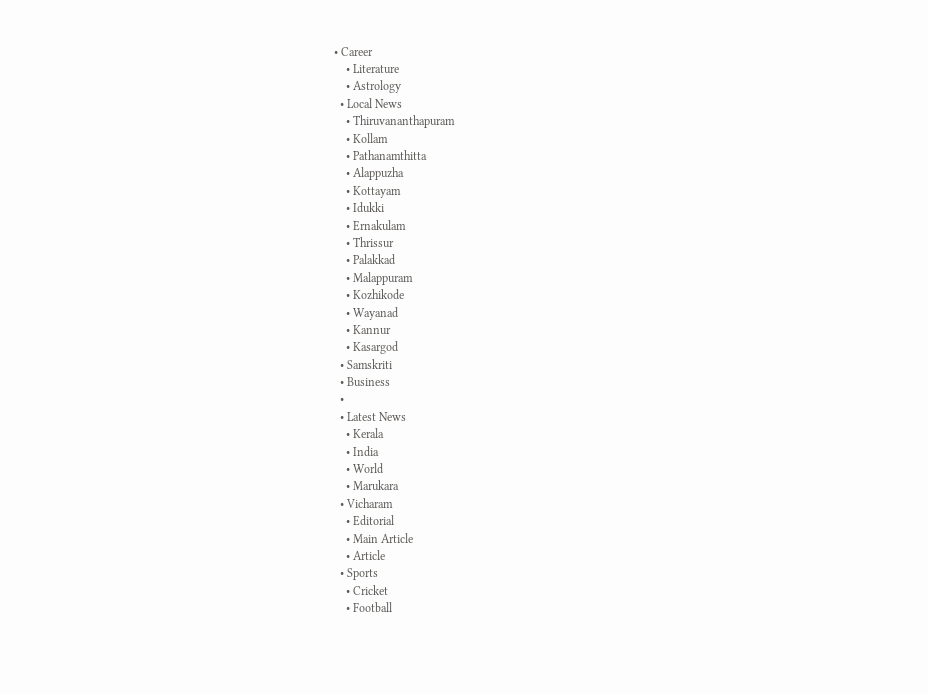• Career
    • Literature
    • Astrology
  • Local News
    • Thiruvananthapuram
    • Kollam
    • Pathanamthitta
    • Alappuzha
    • Kottayam
    • Idukki
    • Ernakulam
    • Thrissur
    • Palakkad
    • Malappuram
    • Kozhikode
    • Wayanad
    • Kannur
    • Kasargod
  • Samskriti
  • Business
  •
  • Latest News
    • Kerala
    • India
    • World
    • Marukara
  • Vicharam
    • Editorial
    • Main Article
    • Article
  • Sports
    • Cricket
    • Football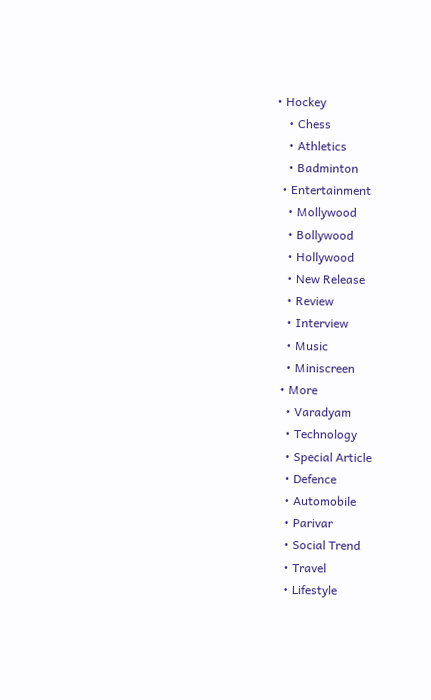• Hockey
    • Chess
    • Athletics
    • Badminton
  • Entertainment
    • Mollywood
    • Bollywood
    • Hollywood
    • New Release
    • Review
    • Interview
    • Music
    • Miniscreen
  • More
    • Varadyam
    • Technology
    • Special Article
    • Defence
    • Automobile
    • Parivar
    • Social Trend
    • Travel
    • Lifestyle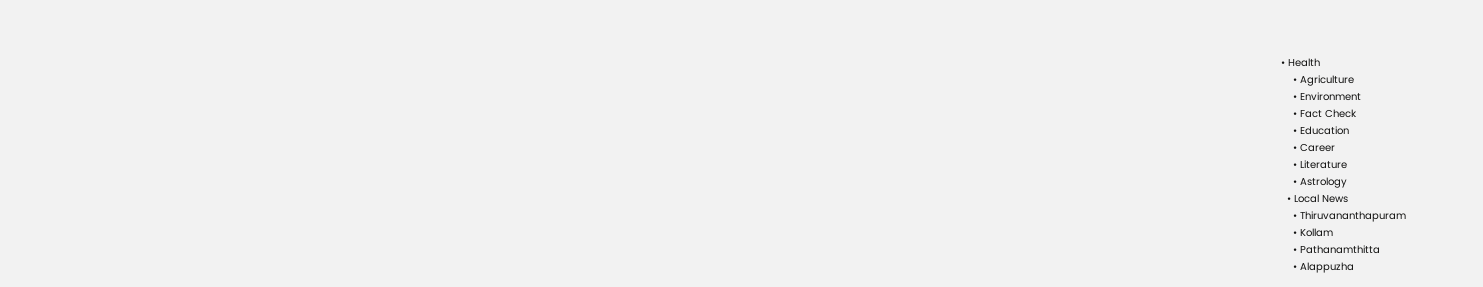• Health
    • Agriculture
    • Environment
    • Fact Check
    • Education
    • Career
    • Literature
    • Astrology
  • Local News
    • Thiruvananthapuram
    • Kollam
    • Pathanamthitta
    • Alappuzha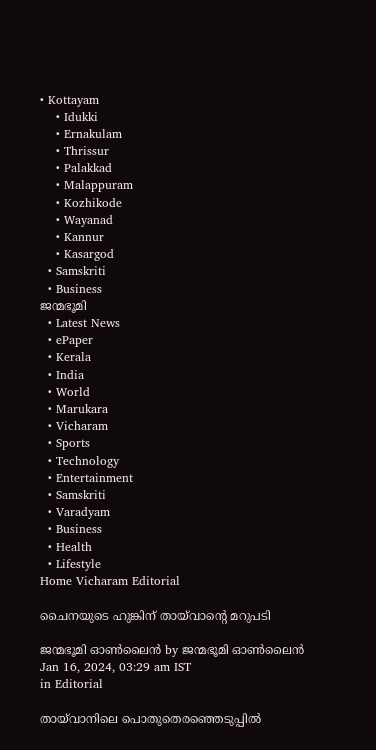• Kottayam
    • Idukki
    • Ernakulam
    • Thrissur
    • Palakkad
    • Malappuram
    • Kozhikode
    • Wayanad
    • Kannur
    • Kasargod
  • Samskriti
  • Business
ജന്മഭൂമി
  • Latest News
  • ePaper
  • Kerala
  • India
  • World
  • Marukara
  • Vicharam
  • Sports
  • Technology
  • Entertainment
  • Samskriti
  • Varadyam
  • Business
  • Health
  • Lifestyle
Home Vicharam Editorial

ചൈനയുടെ ഹുങ്കിന് തായ്‌വാന്റെ മറുപടി

ജന്മഭൂമി ഓണ്‍ലൈന്‍ by ജന്മഭൂമി ഓണ്‍ലൈന്‍
Jan 16, 2024, 03:29 am IST
in Editorial

തായ്‌വാനിലെ പൊതുതെരഞ്ഞെടുപ്പില്‍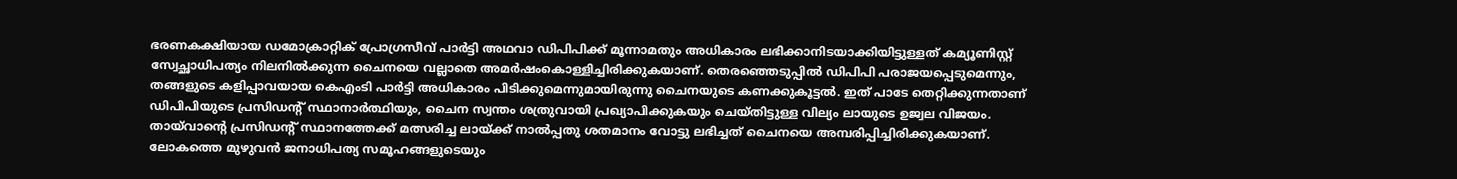ഭരണകക്ഷിയായ ഡമോക്രാറ്റിക് പ്രോഗ്രസീവ് പാര്‍ട്ടി അഥവാ ഡിപിപിക്ക് മൂന്നാമതും അധികാരം ലഭിക്കാനിടയാക്കിയിട്ടുള്ളത് കമ്യൂണിസ്റ്റ് സ്വേച്ഛാധിപത്യം നിലനില്‍ക്കുന്ന ചൈനയെ വല്ലാതെ അമര്‍ഷംകൊള്ളിച്ചിരിക്കുകയാണ്. തെരഞ്ഞെടുപ്പില്‍ ഡിപിപി പരാജയപ്പെടുമെന്നും, തങ്ങളുടെ കളിപ്പാവയായ കെഎംടി പാര്‍ട്ടി അധികാരം പിടിക്കുമെന്നുമായിരുന്നു ചൈനയുടെ കണക്കുകൂട്ടല്‍. ഇത് പാടേ തെറ്റിക്കുന്നതാണ് ഡിപിപിയുടെ പ്രസിഡന്റ് സ്ഥാനാര്‍ത്ഥിയും, ചൈന സ്വന്തം ശത്രുവായി പ്രഖ്യാപിക്കുകയും ചെയ്തിട്ടുള്ള വില്യം ലായുടെ ഉജ്വല വിജയം. തായ്‌വാന്റെ പ്രസിഡന്റ് സ്ഥാനത്തേക്ക് മത്സരിച്ച ലായ്‌ക്ക് നാല്‍പ്പതു ശതമാനം വോട്ടു ലഭിച്ചത് ചൈനയെ അമ്പരിപ്പിച്ചിരിക്കുകയാണ്. ലോകത്തെ മുഴുവന്‍ ജനാധിപത്യ സമൂഹങ്ങളുടെയും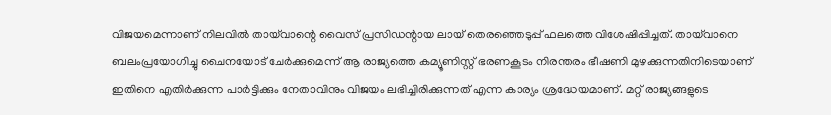വിജയമെന്നാണ് നിലവില്‍ തായ്‌വാന്റെ വൈസ് പ്രസിഡന്റായ ലായ് തെരഞ്ഞെടുപ്പ് ഫലത്തെ വിശേഷിപ്പിച്ചത്. തായ്‌വാനെ ബലംപ്രയോഗിച്ചു ചൈനയോട് ചേര്‍ക്കുമെന്ന് ആ രാജ്യത്തെ കമ്യൂണിസ്റ്റ് ഭരണകൂടം നിരന്തരം ഭീഷണി മുഴക്കുന്നതിനിടെയാണ് ഇതിനെ എതിര്‍ക്കുന്ന പാര്‍ട്ടിക്കും നേതാവിനും വിജയം ലഭിച്ചിരിക്കുന്നത് എന്ന കാര്യം ശ്രദ്ധേയമാണ്. മറ്റ് രാജ്യങ്ങളുടെ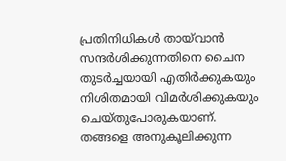പ്രതിനിധികള്‍ തായ്‌വാന്‍ സന്ദര്‍ശിക്കുന്നതിനെ ചൈന തുടര്‍ച്ചയായി എതിര്‍ക്കുകയും നിശിതമായി വിമര്‍ശിക്കുകയും ചെയ്തുപോരുകയാണ്. തങ്ങളെ അനുകൂലിക്കുന്ന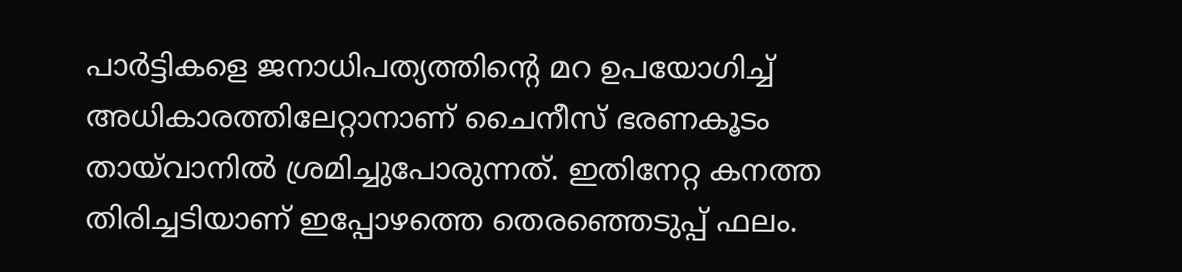പാര്‍ട്ടികളെ ജനാധിപത്യത്തിന്റെ മറ ഉപയോഗിച്ച് അധികാരത്തിലേറ്റാനാണ് ചൈനീസ് ഭരണകൂടം തായ്‌വാനില്‍ ശ്രമിച്ചുപോരുന്നത്. ഇതിനേറ്റ കനത്ത തിരിച്ചടിയാണ് ഇപ്പോഴത്തെ തെരഞ്ഞെടുപ്പ് ഫലം.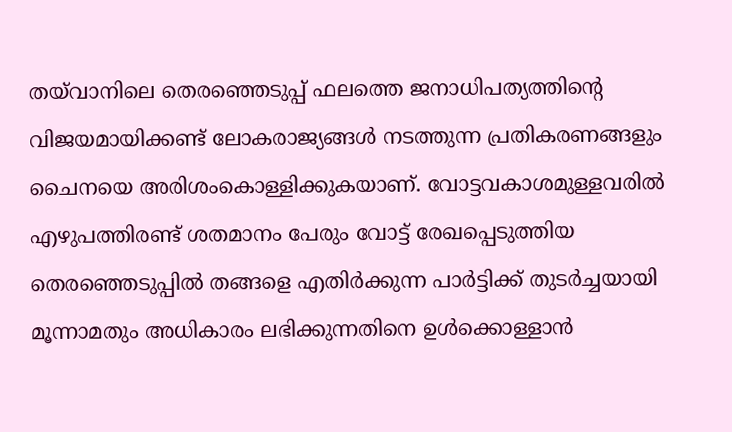തയ്‌വാനിലെ തെരഞ്ഞെടുപ്പ് ഫലത്തെ ജനാധിപത്യത്തിന്റെ വിജയമായിക്കണ്ട് ലോകരാജ്യങ്ങള്‍ നടത്തുന്ന പ്രതികരണങ്ങളും ചൈനയെ അരിശംകൊള്ളിക്കുകയാണ്. വോട്ടവകാശമുള്ളവരില്‍ എഴുപത്തിരണ്ട് ശതമാനം പേരും വോട്ട് രേഖപ്പെടുത്തിയ തെരഞ്ഞെടുപ്പില്‍ തങ്ങളെ എതിര്‍ക്കുന്ന പാര്‍ട്ടിക്ക് തുടര്‍ച്ചയായി മൂന്നാമതും അധികാരം ലഭിക്കുന്നതിനെ ഉള്‍ക്കൊള്ളാന്‍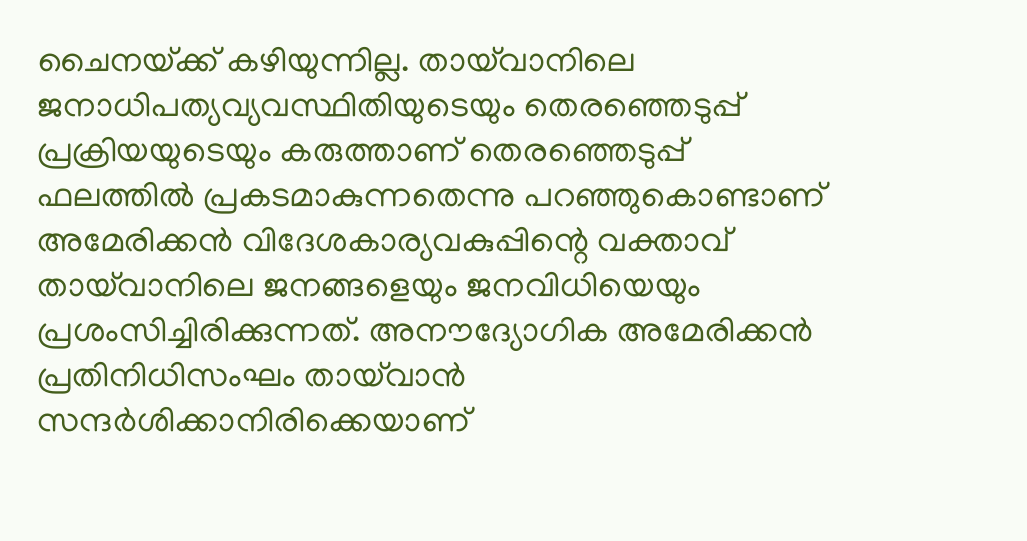ചൈനയ്‌ക്ക് കഴിയുന്നില്ല. തായ്‌വാനിലെ ജനാധിപത്യവ്യവസ്ഥിതിയുടെയും തെരഞ്ഞെടുപ്പ് പ്രക്രിയയുടെയും കരുത്താണ് തെരഞ്ഞെടുപ്പ് ഫലത്തില്‍ പ്രകടമാകുന്നതെന്നു പറഞ്ഞുകൊണ്ടാണ് അമേരിക്കന്‍ വിദേശകാര്യവകുപ്പിന്റെ വക്താവ് തായ്‌വാനിലെ ജനങ്ങളെയും ജനവിധിയെയും പ്രശംസിച്ചിരിക്കുന്നത്. അനൗദ്യോഗിക അമേരിക്കന്‍ പ്രതിനിധിസംഘം തായ്‌വാന്‍ സന്ദര്‍ശിക്കാനിരിക്കെയാണ്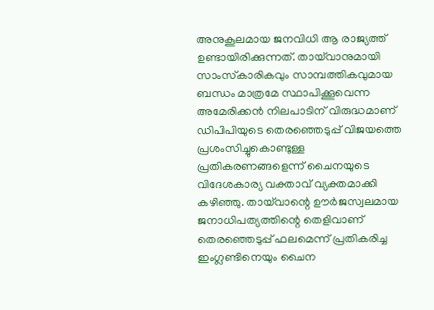അനുകൂലമായ ജനവിധി ആ രാജ്യത്ത് ഉണ്ടായിരിക്കുന്നത്. തായ്‌വാനുമായി സാംസ്‌കാരികവും സാമ്പത്തികവുമായ ബന്ധം മാത്രമേ സ്ഥാപിക്കൂവെന്ന അമേരിക്കന്‍ നിലപാടിന് വിരുദ്ധമാണ് ഡിപിപിയുടെ തെരഞ്ഞെടുപ്പ് വിജയത്തെ പ്രശംസിച്ചുകൊണ്ടുള്ള പ്രതികരണങ്ങളെന്ന് ചൈനയുടെ വിദേശകാര്യ വക്താവ് വ്യക്തമാക്കി കഴിഞ്ഞു. തായ്‌വാന്റെ ഊര്‍ജസ്വലമായ ജനാധിപത്യത്തിന്റെ തെളിവാണ് തെരഞ്ഞെടുപ്പ് ഫലമെന്ന് പ്രതികരിച്ച ഇംഗ്ലണ്ടിനെയും ചൈന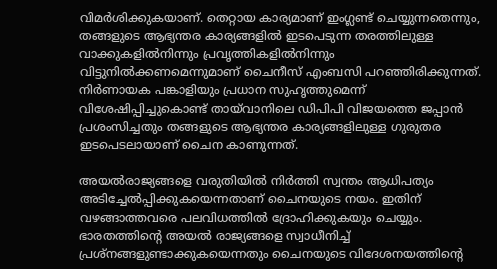വിമര്‍ശിക്കുകയാണ്. തെറ്റായ കാര്യമാണ് ഇംഗ്ലണ്ട് ചെയ്യുന്നതെന്നും, തങ്ങളുടെ ആഭ്യന്തര കാര്യങ്ങളില്‍ ഇടപെടുന്ന തരത്തിലുള്ള വാക്കുകളില്‍നിന്നും പ്രവൃത്തികളില്‍നിന്നും വിട്ടുനില്‍ക്കണമെന്നുമാണ് ചൈനീസ് എംബസി പറഞ്ഞിരിക്കുന്നത്. നിര്‍ണായക പങ്കാളിയും പ്രധാന സുഹൃത്തുമെന്ന് വിശേഷിപ്പിച്ചുകൊണ്ട് തായ്‌വാനിലെ ഡിപിപി വിജയത്തെ ജപ്പാന്‍ പ്രശംസിച്ചതും തങ്ങളുടെ ആഭ്യന്തര കാര്യങ്ങളിലുള്ള ഗുരുതര ഇടപെടലായാണ് ചൈന കാണുന്നത്.

അയല്‍രാജ്യങ്ങളെ വരുതിയില്‍ നിര്‍ത്തി സ്വന്തം ആധിപത്യം അടിച്ചേല്‍പ്പിക്കുകയെന്നതാണ് ചൈനയുടെ നയം. ഇതിന് വഴങ്ങാത്തവരെ പലവിധത്തില്‍ ദ്രോഹിക്കുകയും ചെയ്യും. ഭാരതത്തിന്റെ അയല്‍ രാജ്യങ്ങളെ സ്വാധീനിച്ച് പ്രശ്‌നങ്ങളുണ്ടാക്കുകയെന്നതും ചൈനയുടെ വിദേശനയത്തിന്റെ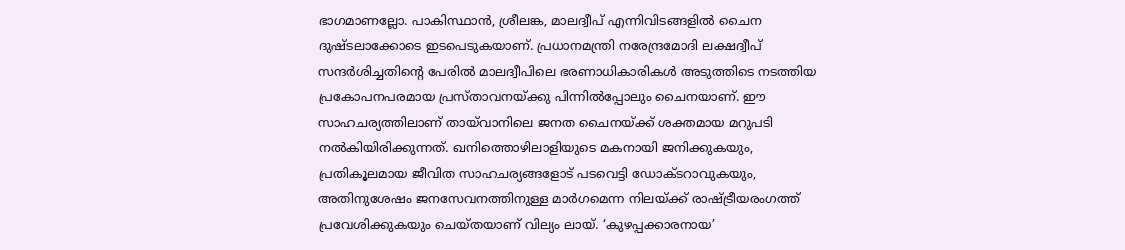ഭാഗമാണല്ലോ. പാകിസ്ഥാന്‍, ശ്രീലങ്ക, മാലദ്വീപ് എന്നിവിടങ്ങളില്‍ ചൈന ദുഷ്ടലാക്കോടെ ഇടപെടുകയാണ്. പ്രധാനമന്ത്രി നരേന്ദ്രമോദി ലക്ഷദ്വീപ് സന്ദര്‍ശിച്ചതിന്റെ പേരില്‍ മാലദ്വീപിലെ ഭരണാധികാരികള്‍ അടുത്തിടെ നടത്തിയ പ്രകോപനപരമായ പ്രസ്താവനയ്‌ക്കു പിന്നില്‍പ്പോലും ചൈനയാണ്. ഈ സാഹചര്യത്തിലാണ് തായ്‌വാനിലെ ജനത ചൈനയ്‌ക്ക് ശക്തമായ മറുപടി നല്‍കിയിരിക്കുന്നത്. ഖനിത്തൊഴിലാളിയുടെ മകനായി ജനിക്കുകയും, പ്രതികൂലമായ ജീവിത സാഹചര്യങ്ങളോട് പടവെട്ടി ഡോക്ടറാവുകയും, അതിനുശേഷം ജനസേവനത്തിനുള്ള മാര്‍ഗമെന്ന നിലയ്‌ക്ക് രാഷ്‌ട്രീയരംഗത്ത് പ്രവേശിക്കുകയും ചെയ്തയാണ് വില്യം ലായ്. ‘കുഴപ്പക്കാരനായ’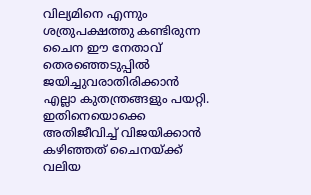വില്യമിനെ എന്നും ശത്രുപക്ഷത്തു കണ്ടിരുന്ന ചൈന ഈ നേതാവ് തെരഞ്ഞെടുപ്പില്‍ ജയിച്ചുവരാതിരിക്കാന്‍ എല്ലാ കുതന്ത്രങ്ങളും പയറ്റി. ഇതിനെയൊക്കെ അതിജീവിച്ച് വിജയിക്കാന്‍ കഴിഞ്ഞത് ചൈനയ്‌ക്ക് വലിയ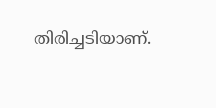തിരിച്ചടിയാണ്.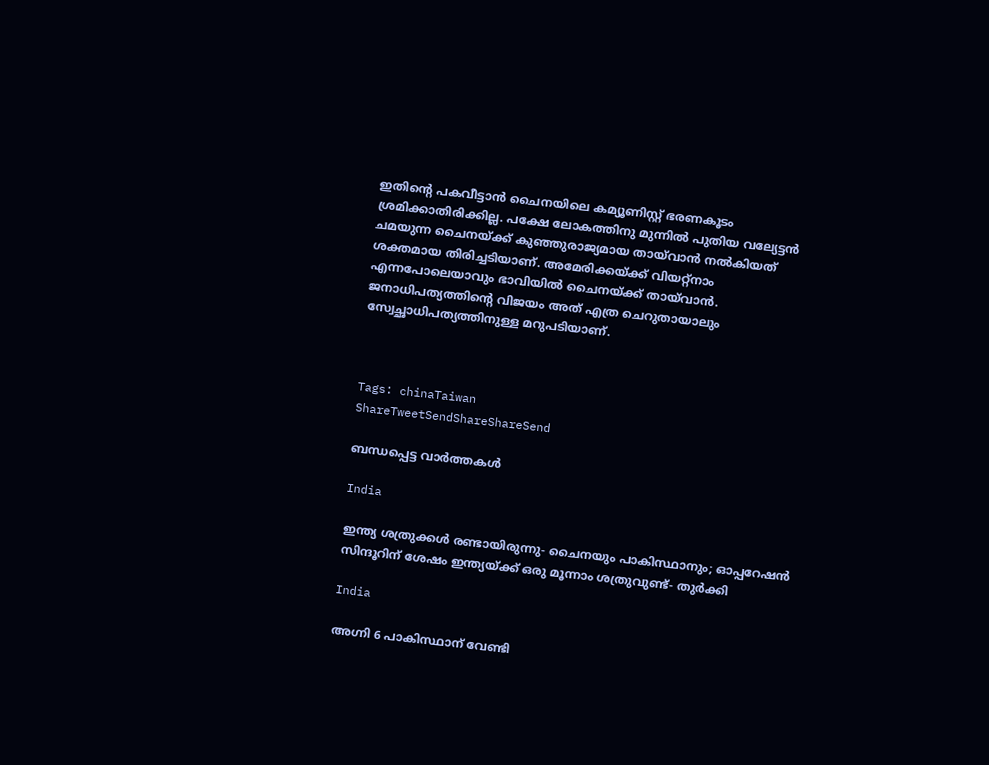ഇതിന്റെ പകവീട്ടാന്‍ ചൈനയിലെ കമ്യൂണിസ്റ്റ് ഭരണകൂടം ശ്രമിക്കാതിരിക്കില്ല. പക്ഷേ ലോകത്തിനു മുന്നില്‍ പുതിയ വല്യേട്ടന്‍ ചമയുന്ന ചൈനയ്‌ക്ക് കുഞ്ഞുരാജ്യമായ തായ്‌വാന്‍ നല്‍കിയത് ശക്തമായ തിരിച്ചടിയാണ്. അമേരിക്കയ്‌ക്ക് വിയറ്റ്‌നാം എന്നപോലെയാവും ഭാവിയില്‍ ചൈനയ്‌ക്ക് തായ്‌വാന്‍. ജനാധിപത്യത്തിന്റെ വിജയം അത് എത്ര ചെറുതായാലും സ്വേച്ഛാധിപത്യത്തിനുള്ള മറുപടിയാണ്.



Tags: chinaTaiwan
ShareTweetSendShareShareSend

ബന്ധപ്പെട്ട വാര്‍ത്തകള്‍

India

ഇന്ത്യ ശത്രുക്കള്‍ രണ്ടായിരുന്നു- ചൈനയും പാകിസ്ഥാനും; ഓപ്പറേഷന്‍ സിന്ദൂറിന് ശേഷം ഇന്ത്യയ്‌ക്ക് ഒരു മൂന്നാം ശത്രുവുണ്ട്- തുര്‍ക്കി

India

അഗ്നി 6 പാകിസ്ഥാന് വേണ്ടി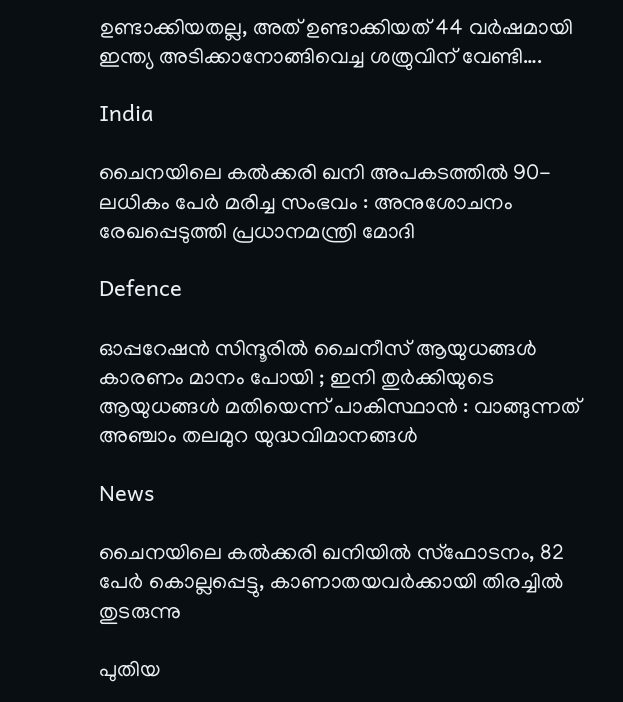ഉണ്ടാക്കിയതല്ല, അത് ഉണ്ടാക്കിയത് 44 വര്‍ഷമായി ഇന്ത്യ അടിക്കാനോങ്ങിവെച്ച ശത്രുവിന് വേണ്ടി….

India

ചൈനയിലെ കൽക്കരി ഖനി അപകടത്തിൽ 90-ലധികം പേർ മരിച്ച സംഭവം : അനുശോചനം രേഖപ്പെടുത്തി പ്രധാനമന്ത്രി മോദി

Defence

ഓപ്പറേഷൻ സിന്ദൂരിൽ ചൈനീസ് ആയുധങ്ങൾ കാരണം മാനം പോയി ; ഇനി തുർക്കിയുടെ ആയുധങ്ങൾ മതിയെന്ന് പാകിസ്ഥാൻ : വാങ്ങുന്നത് അഞ്ചാം തലമുറ യുദ്ധവിമാനങ്ങൾ

News

ചൈനയിലെ കൽക്കരി ഖനിയിൽ സ്‌ഫോടനം, 82 പേർ കൊല്ലപ്പെട്ടു, കാണാതയവർക്കായി തിരച്ചിൽ തുടരുന്നു

പുതിയ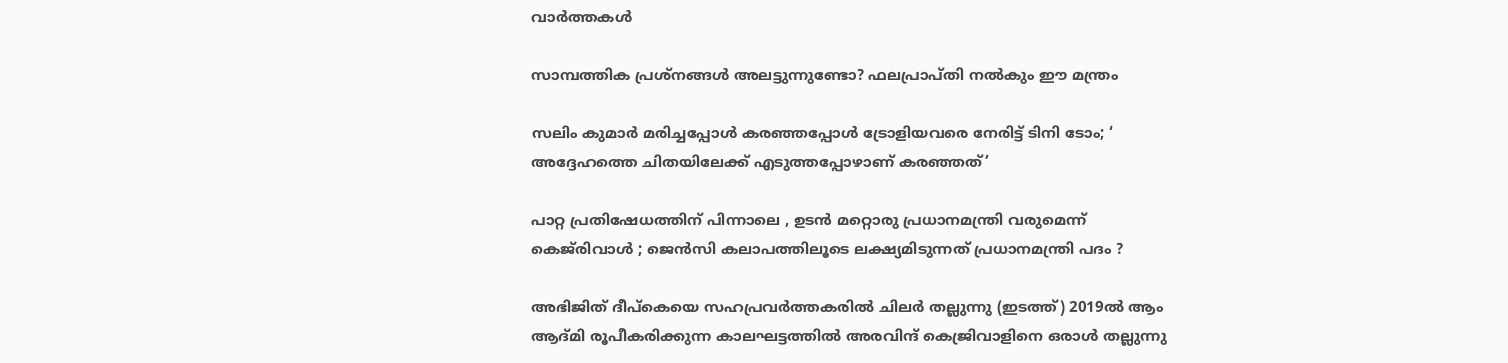വാര്‍ത്തകള്‍

സാമ്പത്തിക പ്രശ്നങ്ങൾ അലട്ടുന്നുണ്ടോ? ഫലപ്രാപ്തി നൽകും ഈ മന്ത്രം

സലിം കുമാര്‍ മരിച്ചപ്പോള്‍ കര‌ഞ്ഞപ്പോള്‍ ട്രോളിയവരെ നേരിട്ട് ടിനി ടോം; ‘ അദ്ദേഹത്തെ ചിതയിലേക്ക് എടുത്തപ്പോഴാണ് കരഞ്ഞത്’

പാറ്റ പ്രതിഷേധത്തിന് പിന്നാലെ , ഉടൻ മറ്റൊരു പ്രധാനമന്ത്രി വരുമെന്ന് കെജ്‌രിവാൾ ; ജെൻസി കലാപത്തിലൂടെ ലക്ഷ്യമിടുന്നത് പ്രധാനമന്ത്രി പദം ?

അഭിജിത് ദീപ്കെയെ സഹപ്രവര്‍ത്തകരില്‍ ചിലര്‍ തല്ലുന്നു (ഇടത്ത്) 2019ല്‍ ആം ആദ്മി രൂപീകരിക്കുന്ന കാലഘട്ടത്തില്‍ അരവിന്ദ് കെജ്രിവാളിനെ ഒരാള്‍ തല്ലുന്നു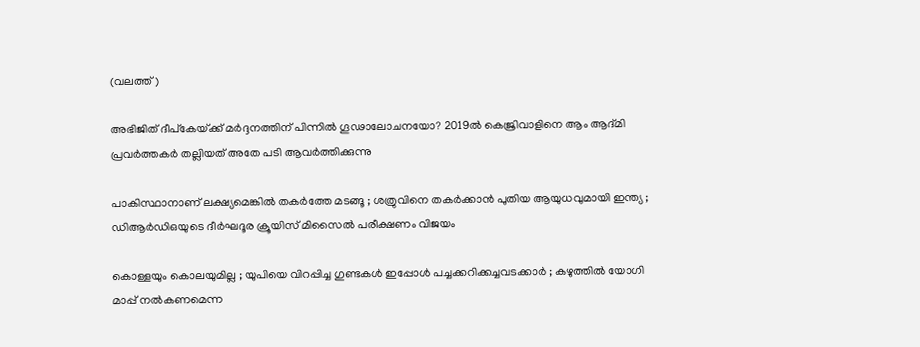(വലത്ത്)

അഭിജിത് ദീപ്കേയ്‌ക്ക് മര്‍ദ്ദനത്തിന് പിന്നില്‍ ഗൂഢാലോചനയോ? 2019ല്‍ കെജ്രിവാളിനെ ആം ആദ്മി പ്രവര്‍ത്തകര്‍ തല്ലിയത് അതേ പടി ആവര്‍ത്തിക്കുന്നു

പാകിസ്ഥാനാണ് ലക്ഷ്യമെങ്കിൽ തകർത്തേ മടങ്ങൂ ; ശത്രുവിനെ തകർക്കാൻ പുതിയ ആയുധവുമായി ഇന്ത്യ ; ഡിആർഡിഒയുടെ ദീർഘദൂര ക്രൂയിസ് മിസൈൽ പരീക്ഷണം വിജയം

കൊള്ളയും കൊലയുമില്ല ; യുപിയെ വിറപ്പിച്ച ഗുണ്ടകൾ ഇപ്പോൾ പച്ചക്കറിക്കച്ചവടക്കാർ ; കഴുത്തിൽ യോഗി മാപ്പ് നൽകണമെന്ന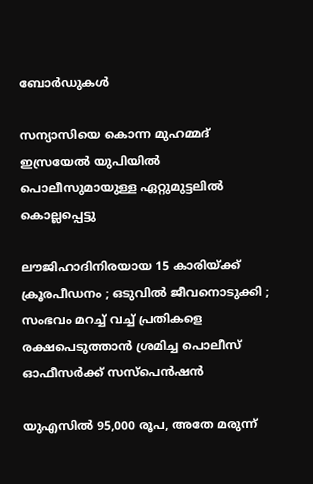ബോർഡുകൾ

സന്യാസിയെ കൊന്ന മുഹമ്മദ് ഇസ്രയേല്‍ യുപിയില്‍ പൊലീസുമായുള്ള ഏറ്റുമുട്ടലില്‍ കൊല്ലപ്പെട്ടു

ലൗജിഹാദിനിരയായ 15 കാരിയ്‌ക്ക് ക്രൂരപീഡനം ; ഒടുവിൽ ജീവനൊടുക്കി ; സംഭവം മറച്ച് വച്ച് പ്രതികളെ രക്ഷപെടുത്താൻ ശ്രമിച്ച പൊലീസ് ഓഫീസർക്ക് സസ്പെൻഷൻ

യുഎസില്‍ 95,000 രൂപ, അതേ മരുന്ന്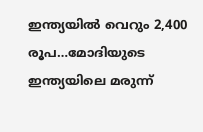ഇന്ത്യയില്‍ വെറും 2,400 രൂപ…മോദിയുടെ ഇന്ത്യയിലെ മരുന്ന്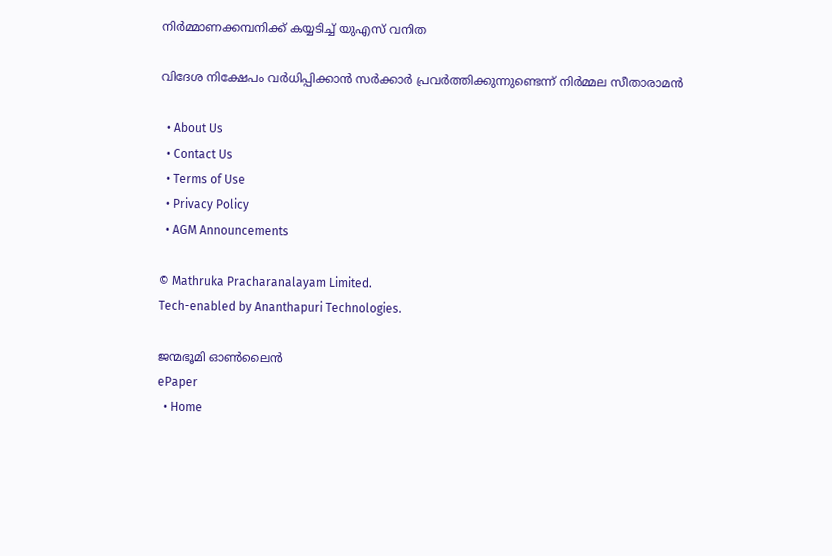നിര്‍മ്മാണക്കമ്പനിക്ക് കയ്യടിച്ച് യുഎസ് വനിത

വിദേശ നിക്ഷേപം വർധിപ്പിക്കാൻ സർക്കാർ പ്രവർത്തിക്കുന്നുണ്ടെന്ന് നിർമ്മല സീതാരാമൻ

  • About Us
  • Contact Us
  • Terms of Use
  • Privacy Policy
  • AGM Announcements

© Mathruka Pracharanalayam Limited.
Tech-enabled by Ananthapuri Technologies.

ജന്മഭൂമി ഓണ്‍ലൈന്‍
ePaper
  • Home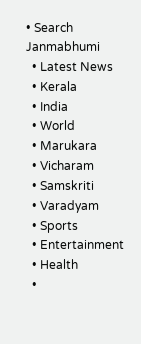• Search Janmabhumi
  • Latest News
  • Kerala
  • India
  • World
  • Marukara
  • Vicharam
  • Samskriti
  • Varadyam
  • Sports
  • Entertainment
  • Health
  •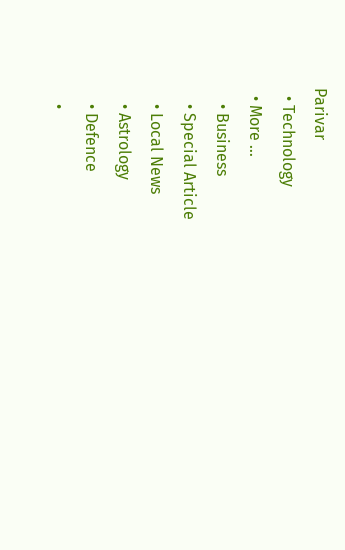Parivar
  • Technology
  • More …
    • Business
    • Special Article
    • Local News
    • Astrology
    • Defence
    •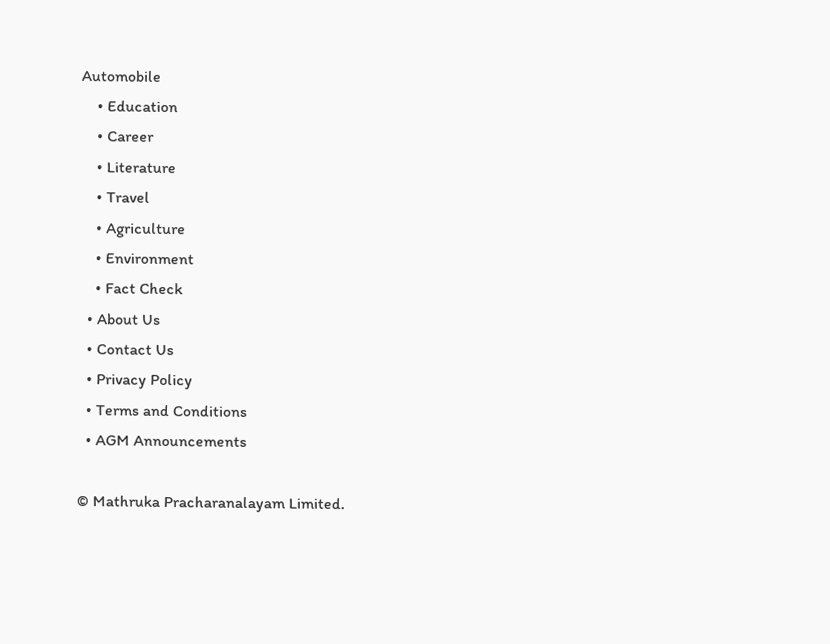Automobile
    • Education
    • Career
    • Literature
    • Travel
    • Agriculture
    • Environment
    • Fact Check
  • About Us
  • Contact Us
  • Privacy Policy
  • Terms and Conditions
  • AGM Announcements

© Mathruka Pracharanalayam Limited.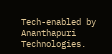Tech-enabled by Ananthapuri Technologies.